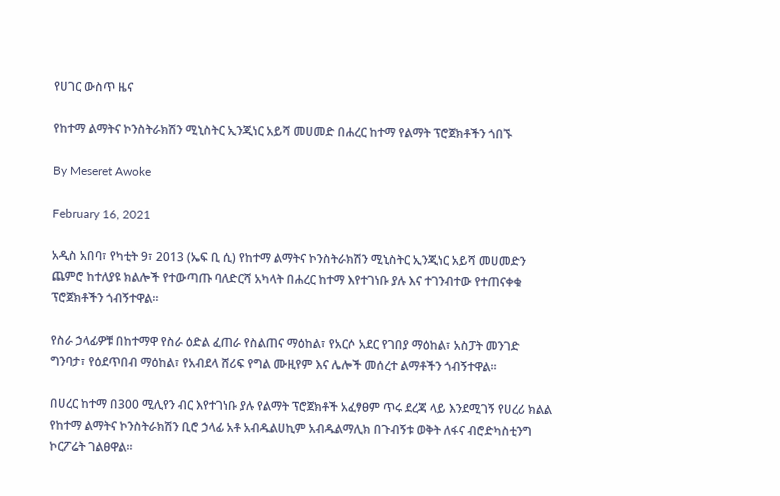የሀገር ውስጥ ዜና

የከተማ ልማትና ኮንስትራክሽን ሚኒስትር ኢንጂነር አይሻ መሀመድ በሐረር ከተማ የልማት ፕሮጀክቶችን ጎበኙ

By Meseret Awoke

February 16, 2021

አዲስ አበባ፣ የካቲት 9፣ 2013 (ኤፍ ቢ ሲ) የከተማ ልማትና ኮንስትራክሽን ሚኒስትር ኢንጂነር አይሻ መሀመድን ጨምሮ ከተለያዩ ክልሎች የተውጣጡ ባለድርሻ አካላት በሐረር ከተማ እየተገነቡ ያሉ እና ተገንብተው የተጠናቀቁ ፕሮጀክቶችን ጎብኝተዋል፡፡

የስራ ኃላፊዎቹ በከተማዋ የስራ ዕድል ፈጠራ የስልጠና ማዕከል፣ የአርሶ አደር የገበያ ማዕከል፣ አስፓት መንገድ ግንባታ፣ የዕደጥበብ ማዕከል፣ የአብደላ ሸሪፍ የግል ሙዚየም እና ሌሎች መሰረተ ልማቶችን ጎብኝተዋል፡፡

በሀረር ከተማ በ300 ሚሊየን ብር እየተገነቡ ያሉ የልማት ፕሮጀክቶች አፈፃፀም ጥሩ ደረጃ ላይ እንደሚገኝ የሀረሪ ክልል የከተማ ልማትና ኮንስትራክሽን ቢሮ ኃላፊ አቶ አብዱልሀኪም አብዱልማሊክ በጉብኝቱ ወቅት ለፋና ብሮድካስቲንግ ኮርፖሬት ገልፀዋል፡፡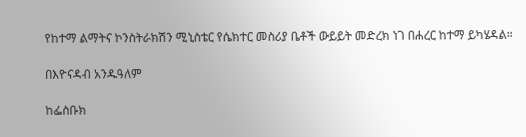የከተማ ልማትና ኮንስትራክሽን ሚኒስቴር የሴክተር መስሪያ ቤቶች ውይይት መድረክ ነገ በሐረር ከተማ ይካሄዳል።

በእዮናዳብ አንዱዓለም

ከፌስቡክ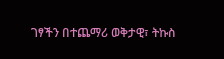ገፃችን በተጨማሪ ወቅታዊ፣ ትኩስ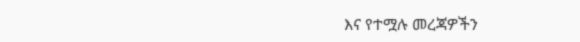እና የተሟሉ መረጃዎችን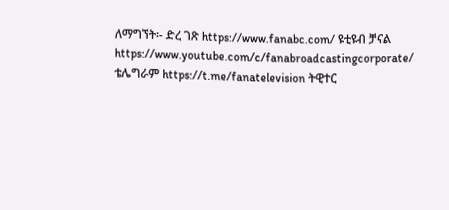ለማግኘት፡- ድረ ገጽ https://www.fanabc.com/ ዩቲዩብ ቻናል https://www.youtube.com/c/fanabroadcastingcorporate/ ቴሌግራም https://t.me/fanatelevision ትዊተር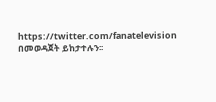https://twitter.com/fanatelevision በመወዳጀት ይከታተሉን፡፡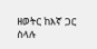ዘወትር ከእኛ ጋር ስላሉ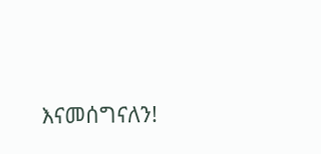እናመሰግናለን!